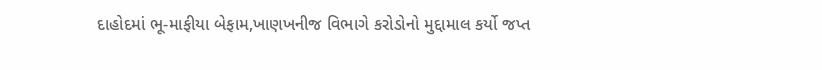દાહોદમાં ભૂ-માફીયા બેફામ,ખાણખનીજ વિભાગે કરોડોનો મુદ્દામાલ કર્યો જપ્ત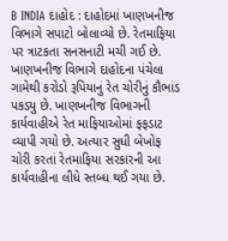B INDIA દાહોદ : દાહોદમાં ખાણખનીજ વિભાગે સપાટો બોલાવ્યો છે. રેતમાફિયા પર ત્રાટકતા સનસનાટી મચી ગઈ છે. ખાણખનીજ વિભાગે દાહોદના પંચેલા ગામેથી કરોડો રૂપિયાનું રેત ચોરીનું કૌભાંડ પકડ્યુ છે. ખાણખનીજ વિભાગની કાર્યવાહીએ રેત માફિયાઓમાં ફફડાટ વ્યાપી ગયો છે. અત્યાર સુધી બેખોફ ચોરી કરતાં રેતમાફિયા સરકારની આ કાર્યવાહીના લીધે સ્તબ્ધ થઈ ગયા છે.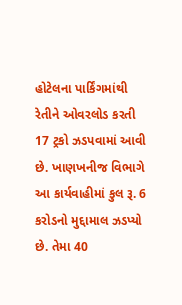હોટેલના પાર્કિંગમાંથી રેતીને ઓવરલોડ કરતી 17 ટ્રકો ઝડપવામાં આવી છે. ખાણખનીજ વિભાગે આ કાર્યવાહીમાં કુલ રૂ. 6 કરોડનો મુદ્દામાલ ઝડપ્યો છે. તેમા 40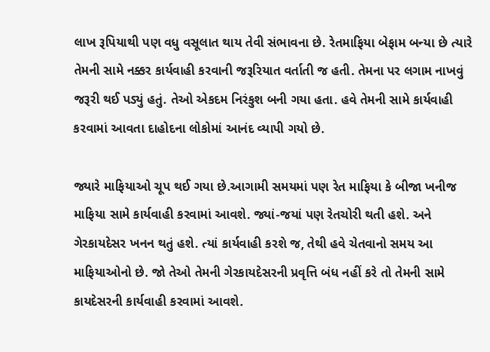લાખ રૂપિયાથી પણ વધુ વસૂલાત થાય તેવી સંભાવના છે. રેતમાફિયા બેફામ બન્યા છે ત્યારે તેમની સામે નક્કર કાર્યવાહી કરવાની જરૂરિયાત વર્તાતી જ હતી. તેમના પર લગામ નાખવું જરૂરી થઈ પડ્યું હતું. તેઓ એકદમ નિરંકુશ બની ગયા હતા. હવે તેમની સામે કાર્યવાહી કરવામાં આવતા દાહોદના લોકોમાં આનંદ વ્યાપી ગયો છે.

જ્યારે માફિયાઓ ચૂપ થઈ ગયા છે.આગામી સમયમાં પણ રેત માફિયા કે બીજા ખનીજ માફિયા સામે કાર્યવાહી કરવામાં આવશે. જ્યાં-જયાં પણ રેતચોરી થતી હશે. અને ગેરકાયદેસર ખનન થતું હશે. ત્યાં કાર્યવાહી કરશે જ, તેથી હવે ચેતવાનો સમય આ માફિયાઓનો છે. જો તેઓ તેમની ગેરકાયદેસરની પ્રવૃત્તિ બંધ નહીં કરે તો તેમની સામે કાયદેસરની કાર્યવાહી કરવામાં આવશે.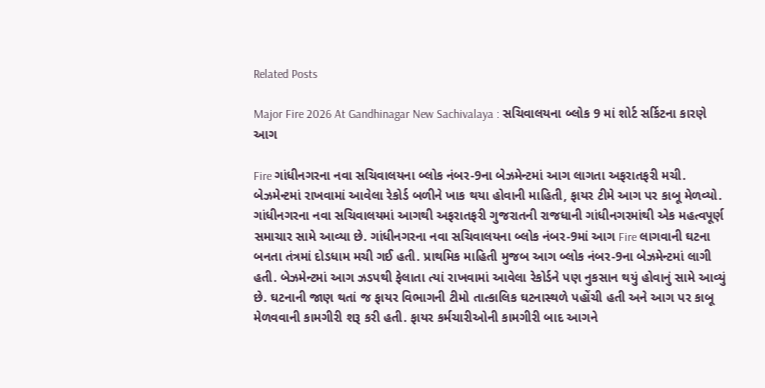Related Posts

Major Fire 2026 At Gandhinagar New Sachivalaya : સચિવાલયના બ્લોક 9 માં શોર્ટ સર્કિટના કારણે આગ

Fire ગાંધીનગરના નવા સચિવાલયના બ્લોક નંબર-9ના બેઝમેન્ટમાં આગ લાગતા અફરાતફરી મચી. બેઝમેન્ટમાં રાખવામાં આવેલા રેકોર્ડ બળીને ખાક થયા હોવાની માહિતી, ફાયર ટીમે આગ પર કાબૂ મેળવ્યો. ગાંધીનગરના નવા સચિવાલયમાં આગથી અફરાતફરી ગુજરાતની રાજધાની ગાંધીનગરમાંથી એક મહત્વપૂર્ણ સમાચાર સામે આવ્યા છે. ગાંધીનગરના નવા સચિવાલયના બ્લોક નંબર-9માં આગ Fire લાગવાની ઘટના બનતા તંત્રમાં દોડધામ મચી ગઈ હતી. પ્રાથમિક માહિતી મુજબ આગ બ્લોક નંબર-9ના બેઝમેન્ટમાં લાગી હતી. બેઝમેન્ટમાં આગ ઝડપથી ફેલાતા ત્યાં રાખવામાં આવેલા રેકોર્ડને પણ નુકસાન થયું હોવાનું સામે આવ્યું છે. ઘટનાની જાણ થતાં જ ફાયર વિભાગની ટીમો તાત્કાલિક ઘટનાસ્થળે પહોંચી હતી અને આગ પર કાબૂ મેળવવાની કામગીરી શરૂ કરી હતી. ફાયર કર્મચારીઓની કામગીરી બાદ આગને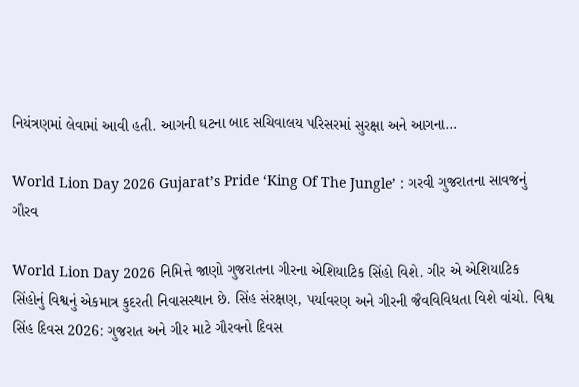નિયંત્રણમાં લેવામાં આવી હતી. આગની ઘટના બાદ સચિવાલય પરિસરમાં સુરક્ષા અને આગના…

World Lion Day 2026 Gujarat’s Pride ‘King Of The Jungle’ : ગરવી ગુજરાતના સાવજનું ગૌરવ

World Lion Day 2026 નિમિત્તે જાણો ગુજરાતના ગીરના એશિયાટિક સિંહો વિશે. ગીર એ એશિયાટિક સિંહોનું વિશ્વનું એકમાત્ર કુદરતી નિવાસસ્થાન છે. સિંહ સંરક્ષણ, પર્યાવરણ અને ગીરની જૈવવિવિધતા વિશે વાંચો. વિશ્વ સિંહ દિવસ 2026: ગુજરાત અને ગીર માટે ગૌરવનો દિવસ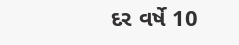દર વર્ષે 10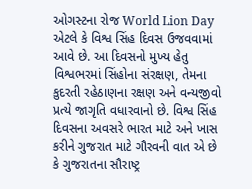ઓગસ્ટના રોજ World Lion Day એટલે કે વિશ્વ સિંહ દિવસ ઉજવવામાં આવે છે. આ દિવસનો મુખ્ય હેતુ વિશ્વભરમાં સિંહોના સંરક્ષણ, તેમના કુદરતી રહેઠાણના રક્ષણ અને વન્યજીવો પ્રત્યે જાગૃતિ વધારવાનો છે. વિશ્વ સિંહ દિવસના અવસરે ભારત માટે અને ખાસ કરીને ગુજરાત માટે ગૌરવની વાત એ છે કે ગુજરાતના સૌરાષ્ટ્ર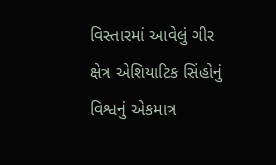વિસ્તારમાં આવેલું ગીર ક્ષેત્ર એશિયાટિક સિંહોનું વિશ્વનું એકમાત્ર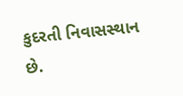કુદરતી નિવાસસ્થાન છે.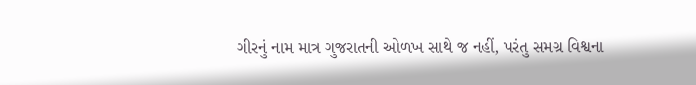ગીરનું નામ માત્ર ગુજરાતની ઓળખ સાથે જ નહીં, પરંતુ સમગ્ર વિશ્વના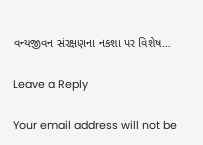વન્યજીવન સંરક્ષણના નકશા પર વિશેષ…

Leave a Reply

Your email address will not be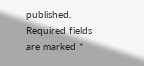published. Required fields are marked *